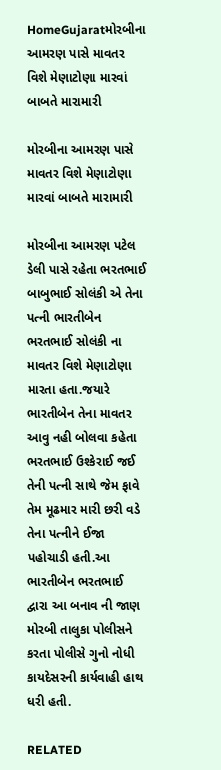HomeGujaratમોરબીના આમરણ પાસે માવતર વિશે મેણાટોણા મારવાં બાબતે મારામારી

મોરબીના આમરણ પાસે માવતર વિશે મેણાટોણા મારવાં બાબતે મારામારી

મોરબીના આમરણ પટેલ ડેલી પાસે રહેતા ભરતભાઈ બાબુભાઈ સોલંકી એ તેના પત્ની ભારતીબેન ભરતભાઈ સોલંકી ના માવતર વિશે મેણાટોણા મારતા હતા.જયારે ભારતીબેન તેના માવતર આવુ નહી બોલવા કહેતા ભરતભાઈ ઉશ્કેરાઈ જઈ તેની પત્ની સાથે જેમ ફાવે તેમ મૂઢમાર મારી છરી વડે તેના પત્નીને ઈજા પહોચાડી હતી.આ ભારતીબેન ભરતભાઈ દ્વારા આ બનાવ ની જાણ મોરબી તાલુકા પોલીસને કરતા પોલીસે ગુનો નોધી કાયદેસરની કાર્યવાહી હાથ ધરી હતી.

RELATED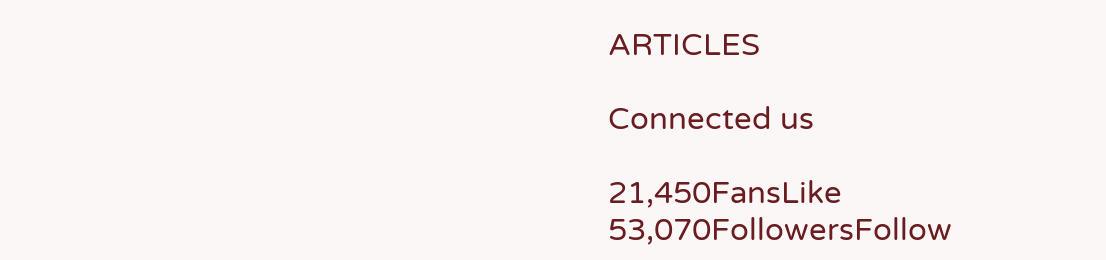ARTICLES

Connected us

21,450FansLike
53,070FollowersFollow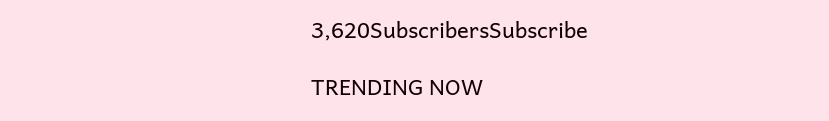3,620SubscribersSubscribe

TRENDING NOW